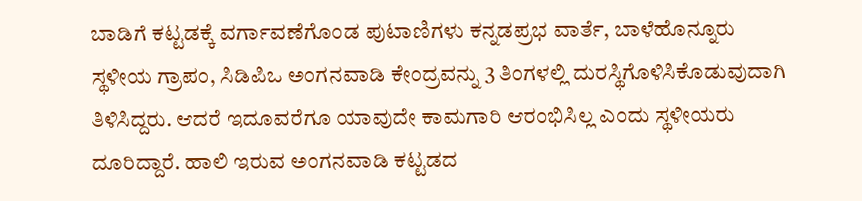ಬಾಡಿಗೆ ಕಟ್ಟಡಕ್ಕೆ ವರ್ಗಾವಣೆಗೊಂಡ ಪುಟಾಣಿಗಳು ಕನ್ನಡಪ್ರಭ ವಾರ್ತೆ, ಬಾಳೆಹೊನ್ನೂರು
ಸ್ಥಳೀಯ ಗ್ರಾಪಂ, ಸಿಡಿಪಿಒ ಅಂಗನವಾಡಿ ಕೇಂದ್ರವನ್ನು 3 ತಿಂಗಳಲ್ಲಿ ದುರಸ್ಥಿಗೊಳಿಸಿಕೊಡುವುದಾಗಿ ತಿಳಿಸಿದ್ದರು. ಆದರೆ ಇದೂವರೆಗೂ ಯಾವುದೇ ಕಾಮಗಾರಿ ಆರಂಭಿಸಿಲ್ಲ ಎಂದು ಸ್ಥಳೀಯರು ದೂರಿದ್ದಾರೆ. ಹಾಲಿ ಇರುವ ಅಂಗನವಾಡಿ ಕಟ್ಟಡದ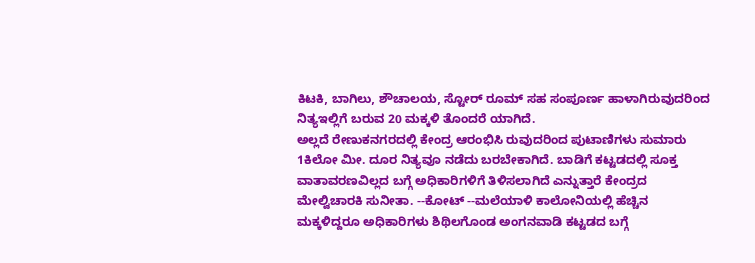ಕಿಟಕಿ, ಬಾಗಿಲು, ಶೌಚಾಲಯ, ಸ್ಟೋರ್ ರೂಮ್ ಸಹ ಸಂಪೂರ್ಣ ಹಾಳಾಗಿರುವುದರಿಂದ ನಿತ್ಯಇಲ್ಲಿಗೆ ಬರುವ 20 ಮಕ್ಕಳಿ ತೊಂದರೆ ಯಾಗಿದೆ.
ಅಲ್ಲದೆ ರೇಣುಕನಗರದಲ್ಲಿ ಕೇಂದ್ರ ಆರಂಭಿಸಿ ರುವುದರಿಂದ ಪುಟಾಣಿಗಳು ಸುಮಾರು 1ಕಿಲೋ ಮೀ. ದೂರ ನಿತ್ಯವೂ ನಡೆದು ಬರಬೇಕಾಗಿದೆ. ಬಾಡಿಗೆ ಕಟ್ಟಡದಲ್ಲಿ ಸೂಕ್ತ ವಾತಾವರಣವಿಲ್ಲದ ಬಗ್ಗೆ ಅಧಿಕಾರಿಗಳಿಗೆ ತಿಳಿಸಲಾಗಿದೆ ಎನ್ನುತ್ತಾರೆ ಕೇಂದ್ರದ ಮೇಲ್ವಿಚಾರಕಿ ಸುನೀತಾ. --ಕೋಟ್ --ಮಲೆಯಾಳಿ ಕಾಲೋನಿಯಲ್ಲಿ ಹೆಚ್ಚಿನ ಮಕ್ಕಳಿದ್ದರೂ ಅಧಿಕಾರಿಗಳು ಶಿಥಿಲಗೊಂಡ ಅಂಗನವಾಡಿ ಕಟ್ಟಡದ ಬಗ್ಗೆ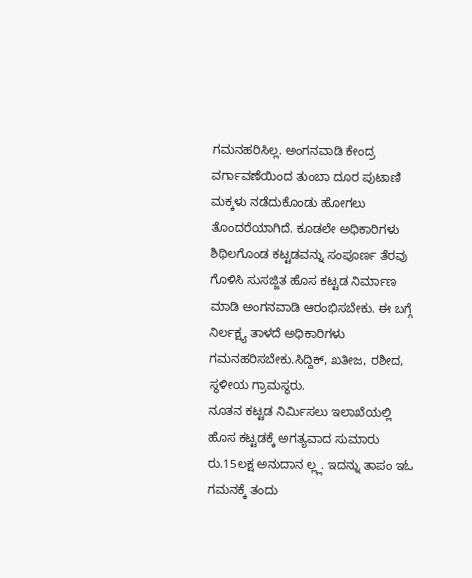ಗಮನಹರಿಸಿಲ್ಲ. ಅಂಗನವಾಡಿ ಕೇಂದ್ರ ವರ್ಗಾವಣೆಯಿಂದ ತುಂಬಾ ದೂರ ಪುಟಾಣಿ ಮಕ್ಕಳು ನಡೆದುಕೊಂಡು ಹೋಗಲು ತೊಂದರೆಯಾಗಿದೆ. ಕೂಡಲೇ ಅಧಿಕಾರಿಗಳು ಶಿಥಿಲಗೊಂಡ ಕಟ್ಟಡವನ್ನು ಸಂಪೂರ್ಣ ತೆರವು ಗೊಳಿಸಿ ಸುಸಜ್ಜಿತ ಹೊಸ ಕಟ್ಟಡ ನಿರ್ಮಾಣ ಮಾಡಿ ಅಂಗನವಾಡಿ ಆರಂಭಿಸಬೇಕು. ಈ ಬಗ್ಗೆ ನಿರ್ಲಕ್ಷ್ಯ ತಾಳದೆ ಅಧಿಕಾರಿಗಳು ಗಮನಹರಿಸಬೇಕು.ಸಿದ್ದಿಕ್, ಖತೀಜ, ರಶೀದ, ಸ್ಥಳೀಯ ಗ್ರಾಮಸ್ಥರು.
ನೂತನ ಕಟ್ಟಡ ನಿರ್ಮಿಸಲು ಇಲಾಖೆಯಲ್ಲಿ ಹೊಸ ಕಟ್ಟಡಕ್ಕೆ ಅಗತ್ಯವಾದ ಸುಮಾರು ರು.15ಲಕ್ಷ ಅನುದಾನ ಲ್ಲ್ಲ. ಇದನ್ನು ತಾಪಂ ಇಓ ಗಮನಕ್ಕೆ ತಂದು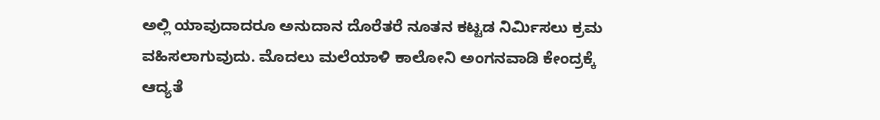ಅಲ್ಲಿ ಯಾವುದಾದರೂ ಅನುದಾನ ದೊರೆತರೆ ನೂತನ ಕಟ್ಟಡ ನಿರ್ಮಿಸಲು ಕ್ರಮ ವಹಿಸಲಾಗುವುದು. ಮೊದಲು ಮಲೆಯಾಳಿ ಕಾಲೋನಿ ಅಂಗನವಾಡಿ ಕೇಂದ್ರಕ್ಕೆ ಆದ್ಯತೆ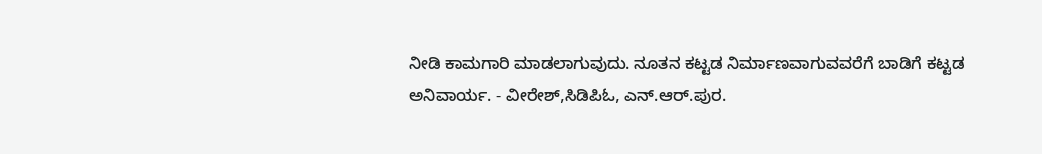ನೀಡಿ ಕಾಮಗಾರಿ ಮಾಡಲಾಗುವುದು. ನೂತನ ಕಟ್ಟಡ ನಿರ್ಮಾಣವಾಗುವವರೆಗೆ ಬಾಡಿಗೆ ಕಟ್ಟಡ ಅನಿವಾರ್ಯ. - ವೀರೇಶ್,ಸಿಡಿಪಿಓ, ಎನ್.ಆರ್.ಪುರ.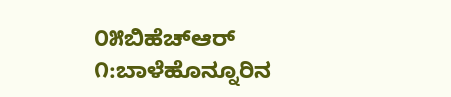೦೫ಬಿಹೆಚ್ಆರ್ ೧:ಬಾಳೆಹೊನ್ನೂರಿನ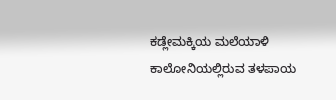ಕಡ್ಲೇಮಕ್ಕಿಯ ಮಲೆಯಾಳಿ ಕಾಲೋನಿಯಲ್ಲಿರುವ ತಳಪಾಯ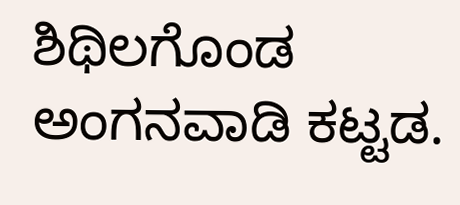ಶಿಥಿಲಗೊಂಡ ಅಂಗನವಾಡಿ ಕಟ್ಟಡ.